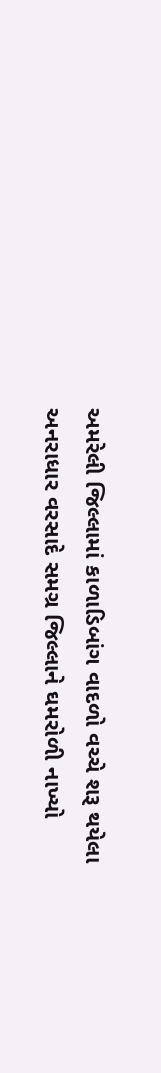અમરેલી જિલ્લામાં કાળાડિબાંગ વાદળો વચ્ચે શરૂ થયેલા અનરાધાર વરસાદે સમગ્ર જિલ્લાને ઘમરોળી નાખ્યો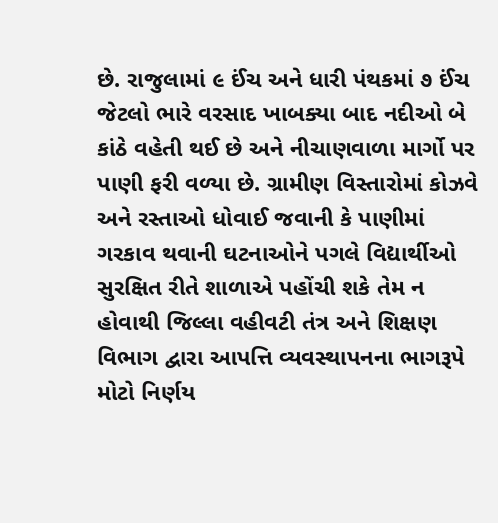છે. રાજુલામાં ૯ ઈંચ અને ધારી પંથકમાં ૭ ઈંચ જેટલો ભારે વરસાદ ખાબક્યા બાદ નદીઓ બે કાંઠે વહેતી થઈ છે અને નીચાણવાળા માર્ગો પર પાણી ફરી વળ્યા છે. ગ્રામીણ વિસ્તારોમાં કોઝવે અને રસ્તાઓ ધોવાઈ જવાની કે પાણીમાં ગરકાવ થવાની ઘટનાઓને પગલે વિદ્યાર્થીઓ સુરક્ષિત રીતે શાળાએ પહોંચી શકે તેમ ન હોવાથી જિલ્લા વહીવટી તંત્ર અને શિક્ષણ વિભાગ દ્વારા આપત્તિ વ્યવસ્થાપનના ભાગરૂપે મોટો નિર્ણય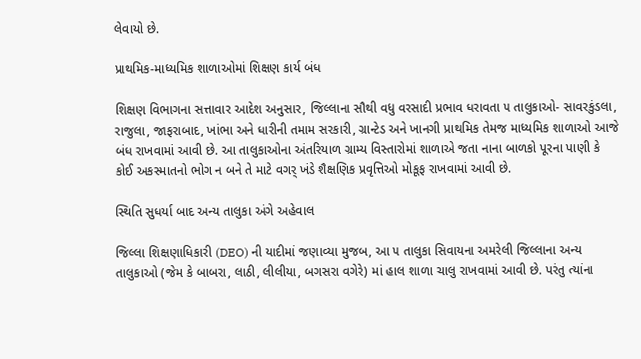લેવાયો છે.

પ્રાથમિક-માધ્યમિક શાળાઓમાં શિક્ષણ કાર્ય બંધ

શિક્ષણ વિભાગના સત્તાવાર આદેશ અનુસાર, જિલ્લાના સૌથી વધુ વરસાદી પ્રભાવ ધરાવતા ૫ તાલુકાઓ- સાવરકુંડલા, રાજુલા, જાફરાબાદ, ખાંભા અને ધારીની તમામ સરકારી, ગ્રાન્ટેડ અને ખાનગી પ્રાથમિક તેમજ માધ્યમિક શાળાઓ આજે બંધ રાખવામાં આવી છે. આ તાલુકાઓના અંતરિયાળ ગ્રામ્ય વિસ્તારોમાં શાળાએ જતા નાના બાળકો પૂરના પાણી કે કોઈ અકસ્માતનો ભોગ ન બને તે માટે વગર્ ખંડે શૈક્ષણિક પ્રવૃત્તિઓ મોકૂફ રાખવામાં આવી છે.

સ્થિતિ સુધર્યા બાદ અન્ય તાલુકા અંગે અહેવાલ

જિલ્લા શિક્ષણાધિકારી (DEO) ની યાદીમાં જણાવ્યા મુજબ, આ ૫ તાલુકા સિવાયના અમરેલી જિલ્લાના અન્ય તાલુકાઓ (જેમ કે બાબરા, લાઠી, લીલીયા, બગસરા વગેરે) માં હાલ શાળા ચાલુ રાખવામાં આવી છે. પરંતુ ત્યાંના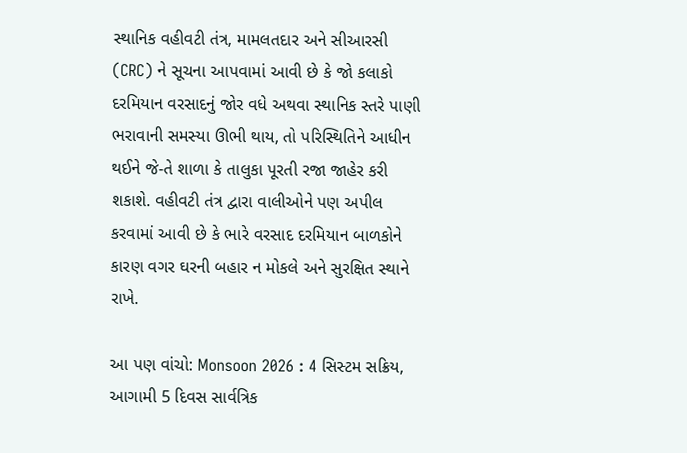સ્થાનિક વહીવટી તંત્ર, મામલતદાર અને સીઆરસી (CRC) ને સૂચના આપવામાં આવી છે કે જો કલાકો દરમિયાન વરસાદનું જોર વધે અથવા સ્થાનિક સ્તરે પાણી ભરાવાની સમસ્યા ઊભી થાય, તો પરિસ્થિતિને આધીન થઈને જે-તે શાળા કે તાલુકા પૂરતી રજા જાહેર કરી શકાશે. વહીવટી તંત્ર દ્વારા વાલીઓને પણ અપીલ કરવામાં આવી છે કે ભારે વરસાદ દરમિયાન બાળકોને કારણ વગર ઘરની બહાર ન મોકલે અને સુરક્ષિત સ્થાને રાખે.

આ પણ વાંચો: Monsoon 2026 : 4 સિસ્ટમ સક્રિય, આગામી 5 દિવસ સાર્વત્રિક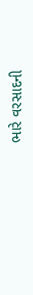ભારે વરસાદની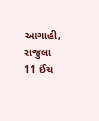આગાહી, રાજુલા 11 ઈંચ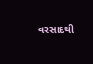વરસાદથી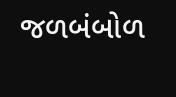જળબંબોળ